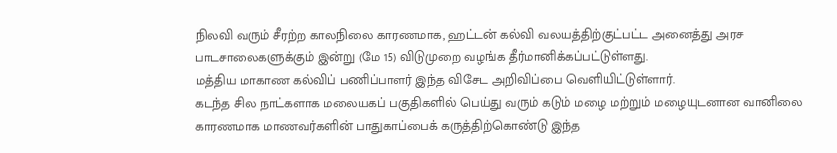நிலவி வரும் சீரற்ற காலநிலை காரணமாக, ஹட்டன் கல்வி வலயத்திற்குட்பட்ட அனைத்து அரச பாடசாலைகளுக்கும் இன்று (மே 15) விடுமுறை வழங்க தீர்மானிக்கப்பட்டுள்ளது.
மத்திய மாகாண கல்விப் பணிப்பாளர் இந்த விசேட அறிவிப்பை வெளியிட்டுள்ளார்.
கடந்த சில நாட்களாக மலையகப் பகுதிகளில் பெய்து வரும் கடும் மழை மற்றும் மழையுடனான வானிலை காரணமாக மாணவர்களின் பாதுகாப்பைக் கருத்திற்கொண்டு இந்த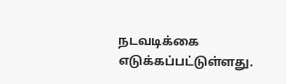நடவடிக்கை எடுக்கப்பட்டுள்ளது.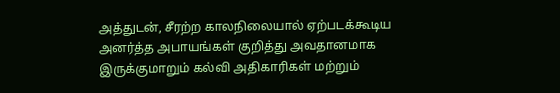அத்துடன், சீரற்ற காலநிலையால் ஏற்படக்கூடிய அனர்த்த அபாயங்கள் குறித்து அவதானமாக இருக்குமாறும் கல்வி அதிகாரிகள் மற்றும்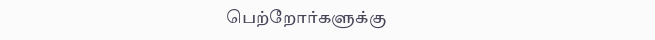பெற்றோர்களுக்கு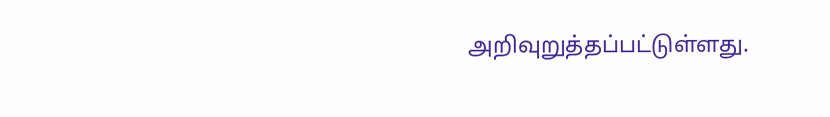அறிவுறுத்தப்பட்டுள்ளது.